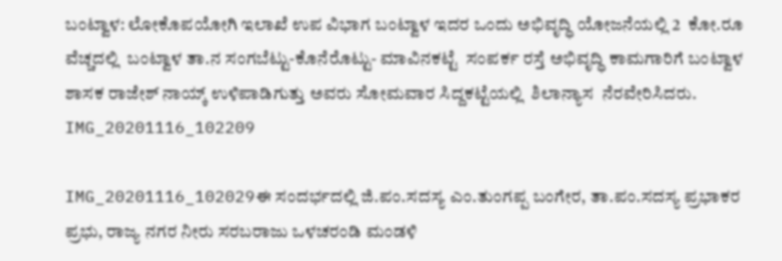ಬಂಟ್ವಾಳ: ಲೋಕೊಪಯೋಗಿ ಇಲಾಖೆ ಉಪ ವಿಭಾಗ ಬಂಟ್ವಾಳ ಇದರ ಒಂದು ಅಭಿವೃದ್ಧಿ ಯೋಜನೆಯಲ್ಲಿ 2  ಕೋ.ರೂ ವೆಚ್ಚದಲ್ಲಿ  ಬಂಟ್ವಾಳ ತಾ.ನ ಸಂಗಬೆಟ್ಟು-ಕೊನೆರೊಟ್ಟು- ಮಾವಿನಕಟ್ಟೆ  ಸಂಪರ್ಕ ರಸ್ತೆ ಅಭಿವೃದ್ಧಿ ಕಾಮಗಾರಿಗೆ ಬಂಟ್ವಾಳ ಶಾಸಕ ರಾಜೇಶ್ ನಾಯ್ಕ್ ಉಳಿಪಾಡಿಗುತ್ತು ಅವರು ಸೋಮವಾರ ಸಿದ್ದಕಟ್ಟೆಯಲ್ಲಿ  ಶಿಲಾನ್ಯಾಸ  ನೆರವೇರಿಸಿದರು.  IMG_20201116_102209

IMG_20201116_102029ಈ ಸಂದರ್ಭದಲ್ಲಿ ಜಿ.ಪಂ.ಸದಸ್ಯ ಎಂ.ತುಂಗಪ್ಪ ಬಂಗೇರ, ತಾ.ಪಂ.ಸದಸ್ಯ ಪ್ರಭಾಕರ ಪ್ರಭು, ರಾಜ್ಯ ನಗರ ನೀರು ಸರಬರಾಜು ಒಳಚರಂಡಿ ಮಂಡಳಿ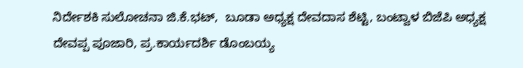ನಿರ್ದೇಶಕಿ ಸುಲೋಚನಾ ಜಿ.ಕೆ.ಭಟ್,  ಬೂಡಾ ಅಧ್ಯಕ್ಷ ದೇವದಾಸ ಶೆಟ್ಟಿ, ಬಂಟ್ವಾಳ ಬಿಜೆಪಿ ಅಧ್ಯಕ್ಷ ದೇವಪ್ಪ ಪೂಜಾರಿ, ಪ್ರ.ಕಾರ್ಯದರ್ಶಿ ಡೊಂಬಯ್ಯ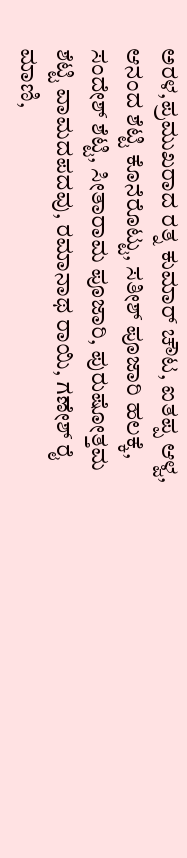ಅರಳ,ಪ್ರಮುಖರಾದ ರತ್ನ ಕುಮಾರ್ ಚೌಟ, ಐತಪ್ಪ ಆಳ್ವ, ಆನಂದ ಶೆಟ್ಟಿ ಕೊನೆರೊಟ್ಟು, ಸತೀಶ್ ಪೂಜಾರಿ ಹಲಕ್ಕೆ, ಸಂದೇಶ್ ಶೆಟ್ಟಿ, ಸೀತಾರಾಮ ಪೂಜಾರಿ, ಪುರುಷೋತ್ತಮ ಶೆಟ್ಟಿ ವಾಮದಪದವು, ರಮಾನಾಥ ರಾಯಿ, ಗಣೇಶ್ ರೈ ಮಾಣಿ,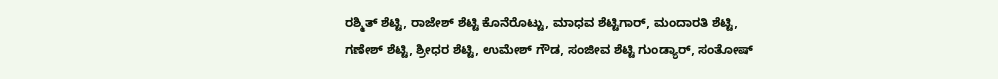ರಶ್ಮಿತ್ ಶೆಟ್ಟಿ, ರಾಜೇಶ್ ಶೆಟ್ಟಿ ಕೊನೆರೊಟ್ಟು, ಮಾಧವ ಶೆಟ್ಟಿಗಾರ್, ಮಂದಾರತಿ ಶೆಟ್ಟಿ, ಗಣೇಶ್ ಶೆಟ್ಟಿ, ಶ್ರೀಧರ ಶೆಟ್ಟಿ, ಉಮೇಶ್ ಗೌಡ, ಸಂಜೀವ ಶೆಟ್ಟಿ ಗುಂಡ್ಯಾರ್, ಸಂತೋಷ್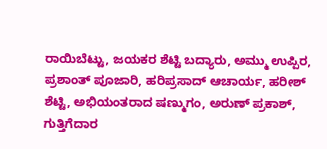ರಾಯಿಬೆಟ್ಟು, ಜಯಕರ ಶೆಟ್ಟಿ ಬದ್ಯಾರು, ಅಮ್ಮು ಉಪ್ಪಿರ, ಪ್ರಶಾಂತ್ ಪೂಜಾರಿ, ಹರಿಪ್ರಸಾದ್ ಆಚಾರ್ಯ, ಹರೀಶ್ ಶೆಟ್ಟಿ, ಅಭಿಯಂತರಾದ ಷಣ್ಮುಗಂ, ಅರುಣ್ ಪ್ರಕಾಶ್, ಗುತ್ತಿಗೆದಾರ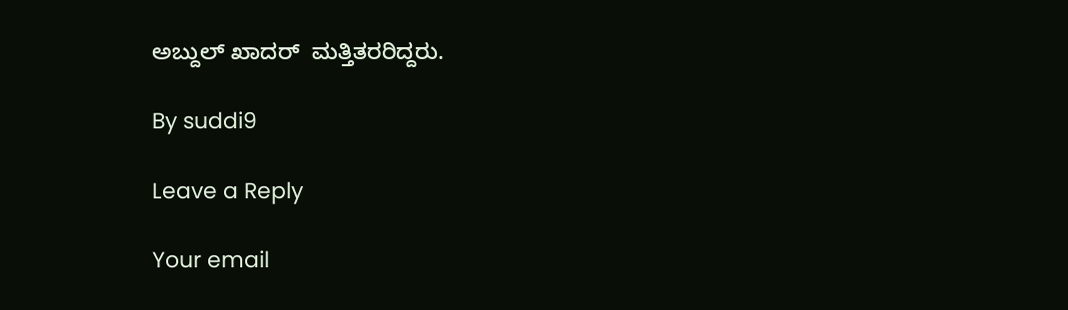ಅಬ್ದುಲ್ ಖಾದರ್  ಮತ್ತಿತರರಿದ್ದರು.

By suddi9

Leave a Reply

Your email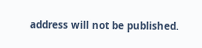address will not be published.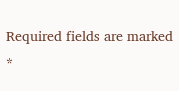Required fields are marked *